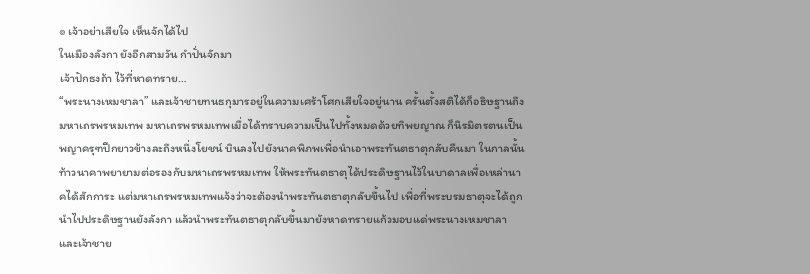๏ เจ้าอย่าเสียใจ เห็นจักได้ไป
ในเมืองลังกา ยังอีกสามวัน กำปั่นจักมา
เจ้าปักธงถ้า ไว้ที่หาดทราย…
“พระนางเหมชาลา” และเจ้าชายทนธกุมารอยู่ในความเศร้าโศกเสียใจอยู่นาน ครั้นตั้งสติได้ก็อธิษฐานถึงมหาเถรพรหมเทพ มหาเถรพรหมเทพเมื่อได้ทราบความเป็นไปทั้งหมดด้วยทิพยญาณ ก็นิรมิตรตนเป็นพญาครุฑปีกยาวข้างละถึงหนึ่งโยชน์ บินลงไปยังนาคพิภพเพื่อนำเอาพระทันตธาตุกลับคืนมา ในกาลนั้นท้าวนาคาพยายามต่อรองกับมหาเถรพรหมเทพ ให้พระทันตธาตุได้ประดิษฐานไว้ในบาดาลเพื่อเหล่านาคได้สักการะ แต่มหาเถรพรหมเทพแจ้งว่าจะต้องนำพระทันตธาตุกลับขึ้นไป เพื่อที่พระบรมธาตุจะได้ถูกนำไปประดิษฐานยังลังกา แล้วนำพระทันตธาตุกลับขึ้นมายังหาดทรายแก้วมอบแด่พระนางเหมชาลา และเจ้าชาย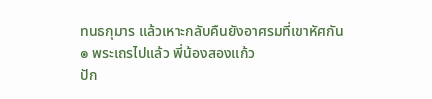ทนธกุมาร แล้วเหาะกลับคืนยังอาศรมที่เขาหัศกัน
๏ พระเถรไปแล้ว พี่น้องสองแก้ว
ปัก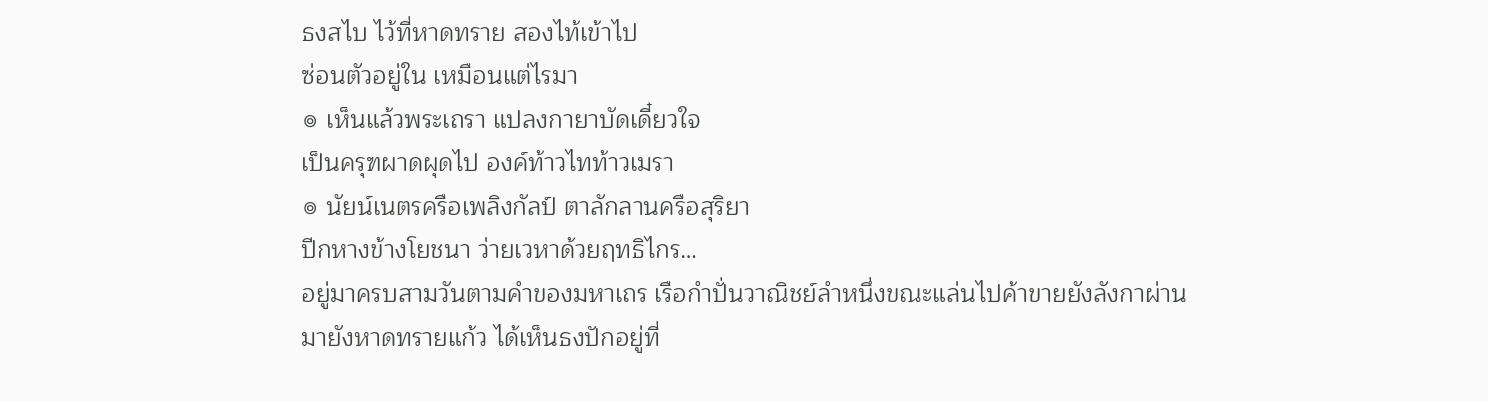ธงสไบ ไว้ที่หาดทราย สองไท้เข้าไป
ซ่อนตัวอยู่ใน เหมือนแต่ไรมา
๏ เห็นแล้วพระเถรา แปลงกายาบัดเดี๋ยวใจ
เป็นครุฑผาดผุดไป องค์ท้าวไทท้าวเมรา
๏ นัยน์เนตรครือเพลิงกัลป์ ตาลักลานครือสุริยา
ปีกหางข้างโยชนา ว่ายเวหาด้วยฤทธิไกร…
อยู่มาครบสามวันตามคำของมหาเถร เรือกำปั่นวาณิชย์ลำหนึ่งขณะแล่นไปค้าขายยังลังกาผ่านมายังหาดทรายแก้ว ได้เห็นธงปักอยู่ที่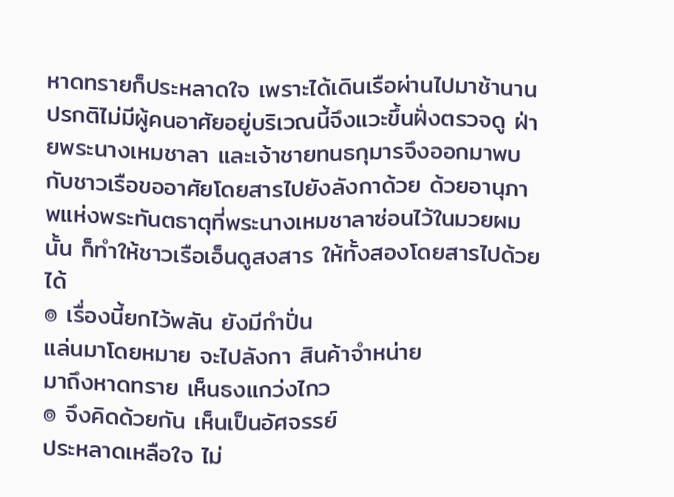หาดทรายก็ประหลาดใจ เพราะได้เดินเรือผ่านไปมาช้านาน ปรกติไม่มีผู้คนอาศัยอยู่บริเวณนี้จึงแวะขึ้นฝั่งตรวจดู ฝ่ายพระนางเหมชาลา และเจ้าชายทนธกุมารจึงออกมาพบกับชาวเรือขออาศัยโดยสารไปยังลังกาด้วย ด้วยอานุภาพแห่งพระทันตธาตุที่พระนางเหมชาลาซ่อนไว้ในมวยผมนั้น ก็ทำให้ชาวเรือเอ็นดูสงสาร ให้ทั้งสองโดยสารไปด้วยได้
๏ เรื่องนี้ยกไว้พลัน ยังมีกำปั่น
แล่นมาโดยหมาย จะไปลังกา สินค้าจำหน่าย
มาถึงหาดทราย เห็นธงแกว่งไกว
๏ จึงคิดด้วยกัน เห็นเป็นอัศจรรย์
ประหลาดเหลือใจ ไม่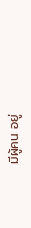มีผู้คน อยู่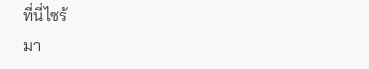ที่นี่ไซร้
มา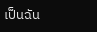เป็นฉัน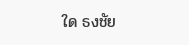ใด ธงชัย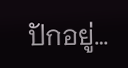ปักอยู่…